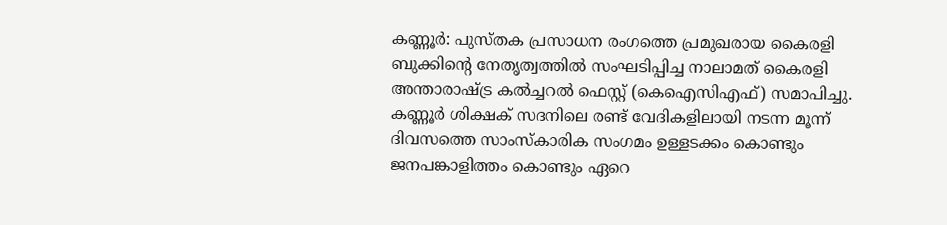കണ്ണൂർ: പുസ്തക പ്രസാധന രംഗത്തെ പ്രമുഖരായ കൈരളി ബുക്കിൻ്റെ നേതൃത്വത്തിൽ സംഘടിപ്പിച്ച നാലാമത് കൈരളി അന്താരാഷ്ട്ര കൽച്ചറൽ ഫെസ്റ്റ് (കെഐസിഎഫ്) സമാപിച്ചു. കണ്ണൂർ ശിക്ഷക് സദനിലെ രണ്ട് വേദികളിലായി നടന്ന മൂന്ന് ദിവസത്തെ സാംസ്കാരിക സംഗമം ഉള്ളടക്കം കൊണ്ടും ജനപങ്കാളിത്തം കൊണ്ടും ഏറെ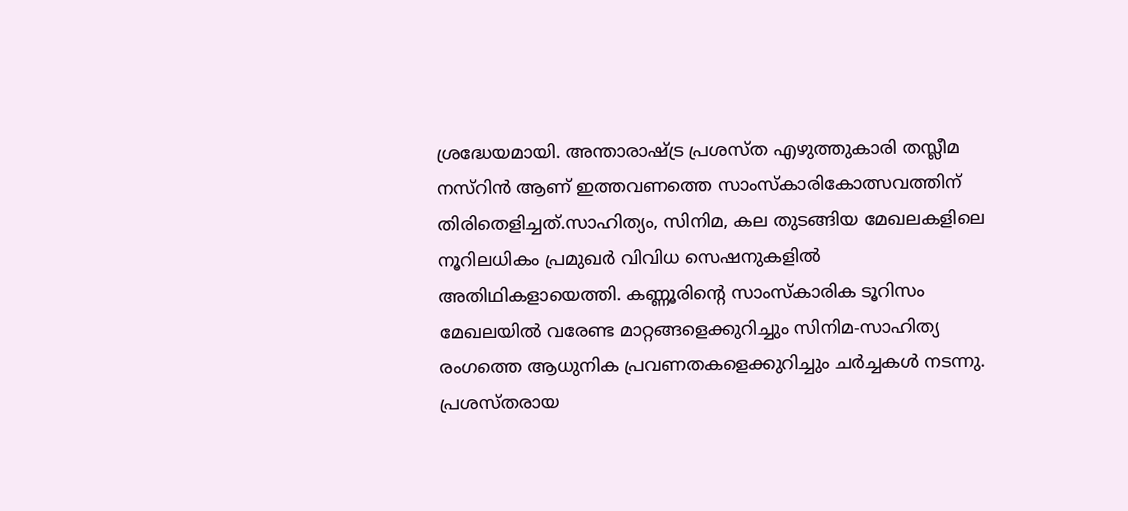ശ്രദ്ധേയമായി. അന്താരാഷ്ട്ര പ്രശസ്ത എഴുത്തുകാരി തസ്ലീമ നസ്റിൻ ആണ് ഇത്തവണത്തെ സാംസ്കാരികോത്സവത്തിന് തിരിതെളിച്ചത്.സാഹിത്യം, സിനിമ, കല തുടങ്ങിയ മേഖലകളിലെ നൂറിലധികം പ്രമുഖർ വിവിധ സെഷനുകളിൽ അതിഥികളായെത്തി. കണ്ണൂരിൻ്റെ സാംസ്കാരിക ടൂറിസം മേഖലയിൽ വരേണ്ട മാറ്റങ്ങളെക്കുറിച്ചും സിനിമ-സാഹിത്യ രംഗത്തെ ആധുനിക പ്രവണതകളെക്കുറിച്ചും ചർച്ചകൾ നടന്നു. പ്രശസ്തരായ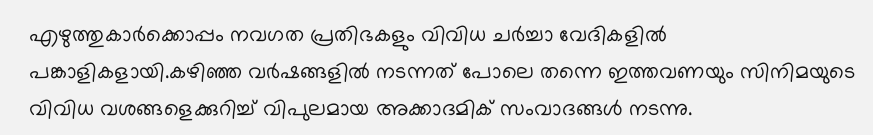എഴുത്തുകാർക്കൊപ്പം നവഗത പ്രതിഭകളും വിവിധ ചർച്ചാ വേദികളിൽ പങ്കാളികളായി.കഴിഞ്ഞ വർഷങ്ങളിൽ നടന്നത് പോലെ തന്നെ ഇത്തവണയും സിനിമയുടെ വിവിധ വശങ്ങളെക്കുറിച്ച് വിപുലമായ അക്കാദമിക് സംവാദങ്ങൾ നടന്നു.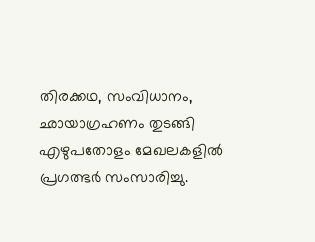തിരക്കഥ, സംവിധാനം, ഛായാഗ്രഹണം തുടങ്ങി എഴുപതോളം മേഖലകളിൽ പ്രഗത്ഭർ സംസാരിച്ചു.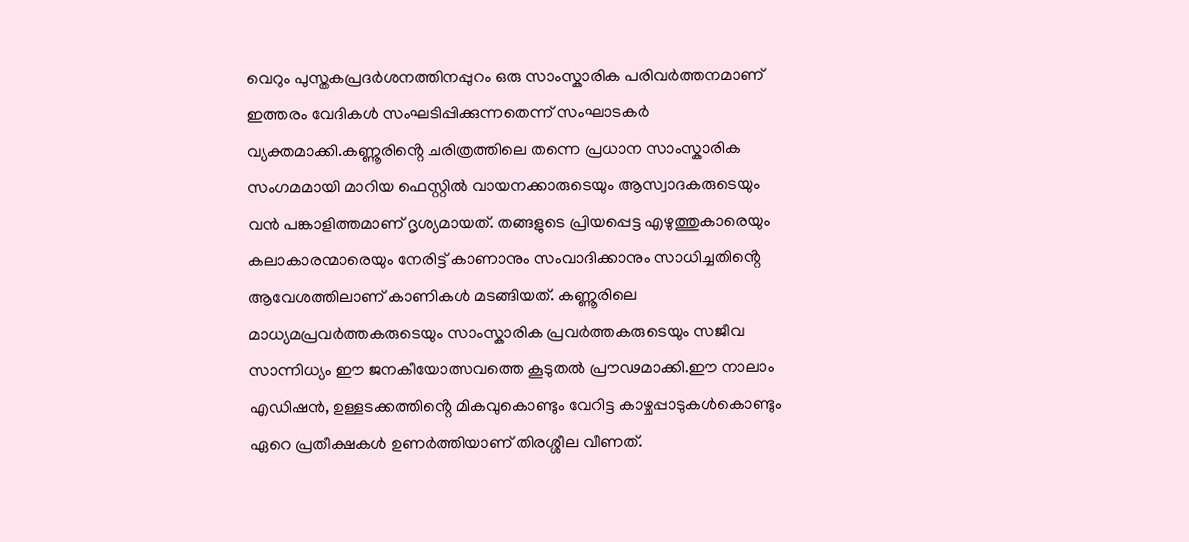വെറും പുസ്തകപ്രദർശനത്തിനപ്പുറം ഒരു സാംസ്കാരിക പരിവർത്തനമാണ് ഇത്തരം വേദികൾ സംഘടിപ്പിക്കുന്നതെന്ന് സംഘാടകർ വ്യക്തമാക്കി.കണ്ണൂരിൻ്റെ ചരിത്രത്തിലെ തന്നെ പ്രധാന സാംസ്കാരിക സംഗമമായി മാറിയ ഫെസ്റ്റിൽ വായനക്കാരുടെയും ആസ്വാദകരുടെയും വൻ പങ്കാളിത്തമാണ് ദൃശ്യമായത്. തങ്ങളുടെ പ്രിയപ്പെട്ട എഴുത്തുകാരെയും കലാകാരന്മാരെയും നേരിട്ട് കാണാനും സംവാദിക്കാനും സാധിച്ചതിൻ്റെ ആവേശത്തിലാണ് കാണികൾ മടങ്ങിയത്. കണ്ണൂരിലെ മാധ്യമപ്രവർത്തകരുടെയും സാംസ്കാരിക പ്രവർത്തകരുടെയും സജീവ സാന്നിധ്യം ഈ ജനകീയോത്സവത്തെ കൂടുതൽ പ്രൗഢമാക്കി.ഈ നാലാം എഡിഷൻ, ഉള്ളടക്കത്തിൻ്റെ മികവുകൊണ്ടും വേറിട്ട കാഴ്ചപ്പാടുകൾകൊണ്ടും ഏറെ പ്രതീക്ഷകൾ ഉണർത്തിയാണ് തിരശ്ശീല വീണത്.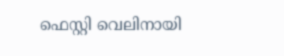ഫെസ്റ്റി വെലിനായി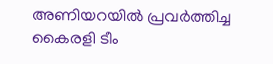അണിയറയിൽ പ്രവർത്തിച്ച കൈരളി ടീം